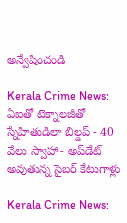అన్వేషించండి

Kerala Crime News: ఏఐతో టెక్నాలజీతో స్నేహితుడిలా బిల్డప్ - 40 వేలు స్వాహా- అప్‌డేట్ అవుతున్న సైబర్ కేటుగాళ్లు

Kerala Crime News: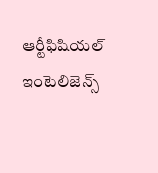ఆర్టీఫిషియల్ ఇంటెలిజెన్స్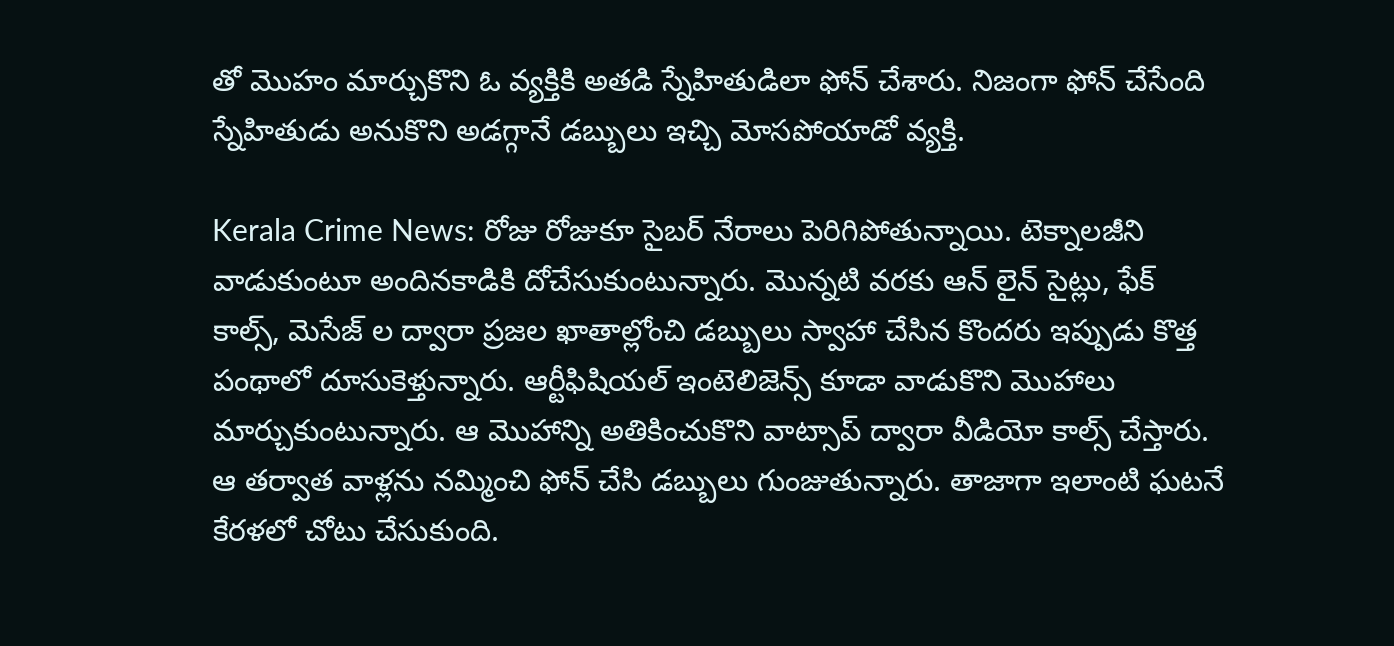తో మొహం మార్చుకొని ఓ వ్యక్తికి అతడి స్నేహితుడిలా ఫోన్ చేశారు. నిజంగా ఫోన్ చేసేంది స్నేహితుడు అనుకొని అడగ్గానే డబ్బులు ఇచ్చి మోసపోయాడో వ్యక్తి.

Kerala Crime News: రోజు రోజుకూ సైబర్ నేరాలు పెరిగిపోతున్నాయి. టెక్నాలజీని వాడుకుంటూ అందినకాడికి దోచేసుకుంటున్నారు. మొన్నటి వరకు ఆన్ లైన్ సైట్లు, ఫేక్ కాల్స్, మెసేజ్ ల ద్వారా ప్రజల ఖాతాల్లోంచి డబ్బులు స్వాహా చేసిన కొందరు ఇప్పుడు కొత్త పంథాలో దూసుకెళ్తున్నారు. ఆర్టీఫిషియల్ ఇంటెలిజెన్స్ కూడా వాడుకొని మొహాలు మార్చుకుంటున్నారు. ఆ మొహాన్ని అతికించుకొని వాట్సాప్ ద్వారా వీడియో కాల్స్ చేస్తారు. ఆ తర్వాత వాళ్లను నమ్మించి ఫోన్ చేసి డబ్బులు గుంజుతున్నారు. తాజాగా ఇలాంటి ఘటనే కేరళలో చోటు చేసుకుంది.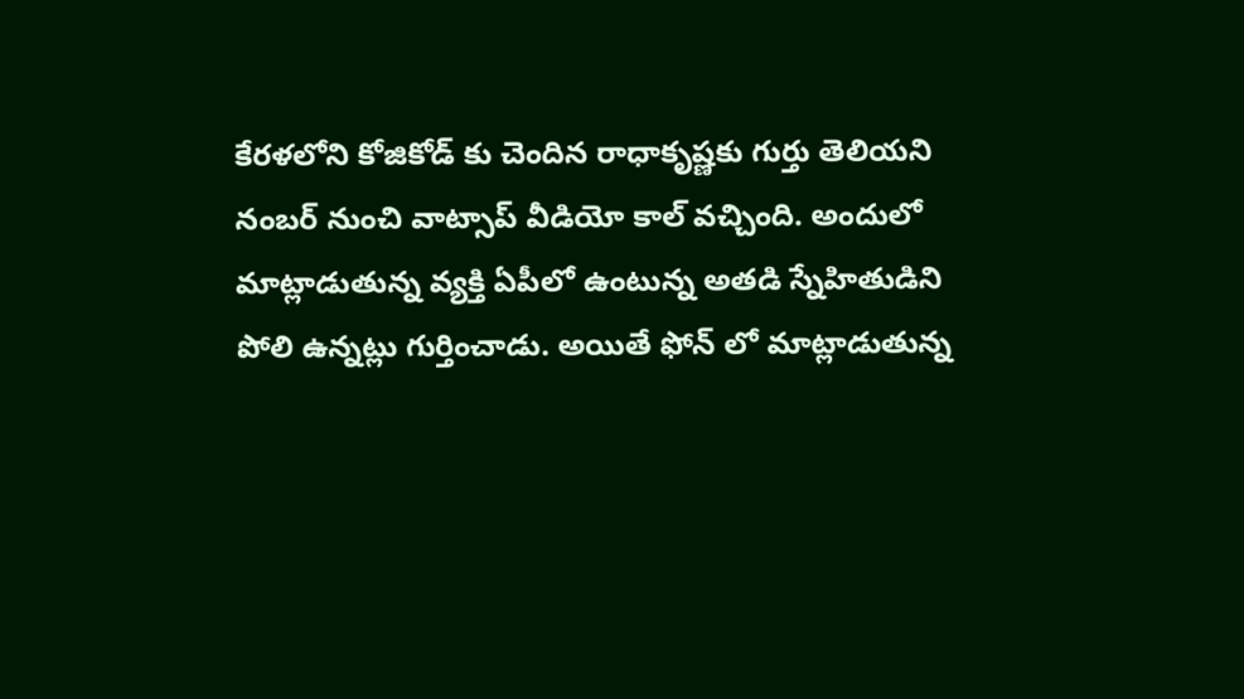కేరళలోని కోజికోడ్ కు చెందిన రాధాకృష్ణకు గుర్తు తెలియని నంబర్ నుంచి వాట్సాప్ వీడియో కాల్ వచ్చింది. అందులో మాట్లాడుతున్న వ్యక్తి ఏపీలో ఉంటున్న అతడి స్నేహితుడిని పోలి ఉన్నట్లు గుర్తించాడు. అయితే ఫోన్ లో మాట్లాడుతున్న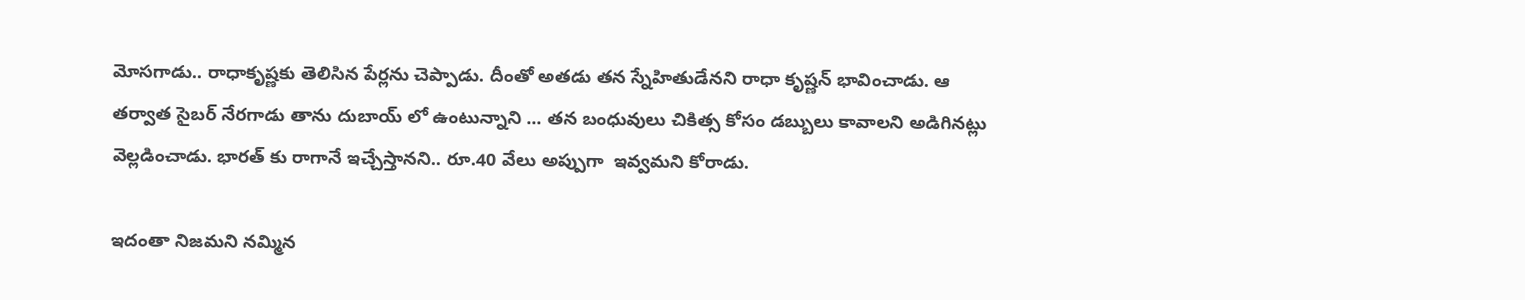మోసగాడు.. రాధాకృష్ణకు తెలిసిన పేర్లను చెప్పాడు. దీంతో అతడు తన స్నేహితుడేనని రాధా కృష్ణన్ భావించాడు. ఆ తర్వాత సైబర్ నేరగాడు తాను దుబాయ్ లో ఉంటున్నాని ... తన బంధువులు చికిత్స కోసం డబ్బులు కావాలని అడిగినట్లు వెల్లడించాడు. భారత్ కు రాగానే ఇచ్చేస్తానని.. రూ.40 వేలు అప్పుగా  ఇవ్వమని కోరాడు.

ఇదంతా నిజమని నమ్మిన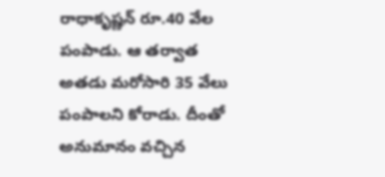రాధాకృష్ణన్ రూ.40 వేల పంపాడు. ఆ తర్వాత అతడు మరోసారి 35 వేలు పంపాలని కోరాడు. దీంతో అనుమానం వచ్చిన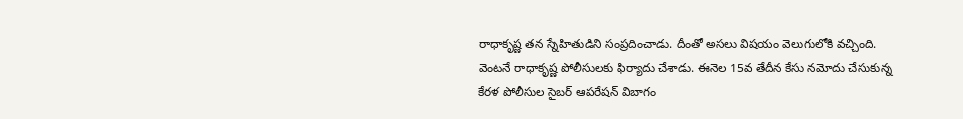రాధాకృష్ణ తన స్నేహితుడిని సంప్రదించాడు. దీంతో అసలు విషయం వెలుగులోకి వచ్చింది. వెంటనే రాధాకృష్ణ పోలీసులకు ఫిర్యాదు చేశాడు. ఈనెల 15వ తేదీన కేసు నమోదు చేసుకున్న కేరళ పోలీసుల సైబర్ ఆపరేషన్ విబాగం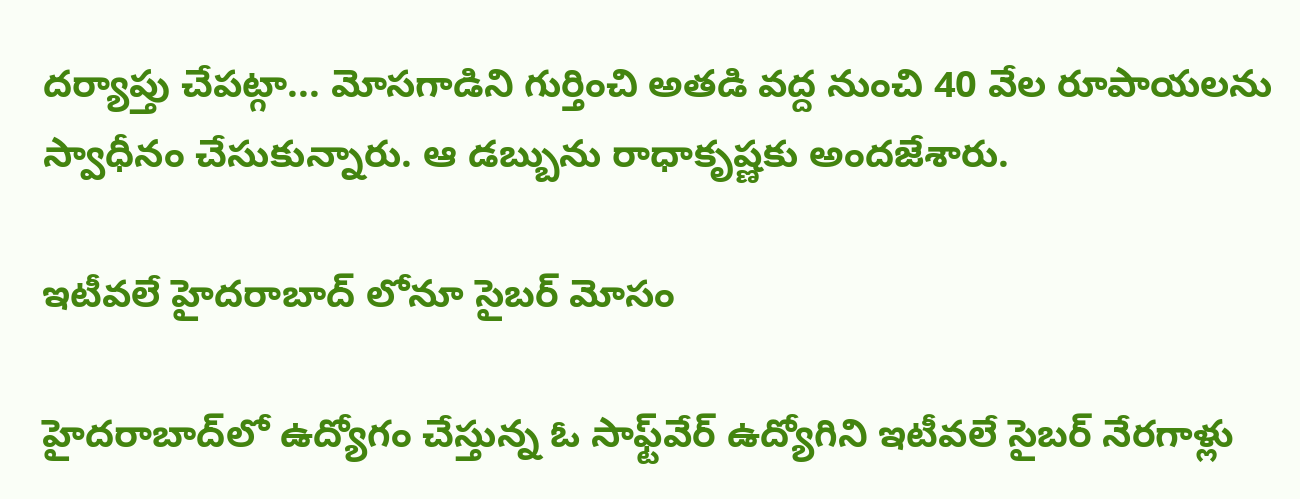దర్యాప్తు చేపట్గా... మోసగాడిని గుర్తించి అతడి వద్ద నుంచి 40 వేల రూపాయలను స్వాధీనం చేసుకున్నారు. ఆ డబ్బును రాధాకృష్ణకు అందజేశారు.

ఇటీవలే హైదరాబాద్ లోనూ సైబర్ మోసం

హైదరాబాద్‌లో ఉద్యోగం చేస్తున్న ఓ సాఫ్ట్‌వేర్ ఉద్యోగిని ఇటీవలే సైబర్‌ నేరగాళ్లు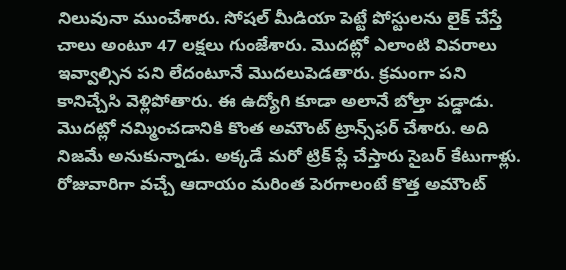నిలువునా ముంచేశారు. సోషల్ మీడియా పెట్టే పోస్టులను లైక్ చేస్తే చాలు అంటూ 47 లక్షలు గుంజేశారు. మొదట్లో ఎలాంటి వివరాలు ఇవ్వాల్సిన పని లేదంటూనే మొదలుపెడతారు. క్రమంగా పని కానిచ్చేసి వెళ్లిపోతారు. ఈ ఉద్యోగి కూడా అలానే బోల్తా పడ్డాడు. మొదట్లో నమ్మించడానికి కొంత అమౌంట్‌ ట్రాన్స్‌ఫర్ చేశారు. అది నిజమే అనుకున్నాడు. అక్కడే మరో ట్రిక్ ప్లే చేస్తారు సైబర్ కేటుగాళ్లు. రోజువారిగా వచ్చే ఆదాయం మరింత పెరగాలంటే కొత్త అమౌంట్‌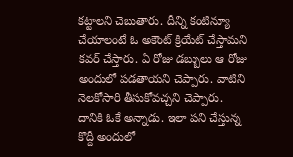కట్టాలని చెబుతారు. దీన్ని కంటిన్యూ చేయాలంటే ఓ అకౌంట్ క్రియేట్ చేస్తామని కవర్ చేస్తారు. ఏ రోజు డబ్బులు ఆ రోజు అందులో పడతాయని చెప్పారు. వాటిని నెలకోసారి తీసుకోవచ్చని చెప్పారు. దానికి ఓకే అన్నాడు. ఇలా పని చేస్తున్న కొద్దీ అందులో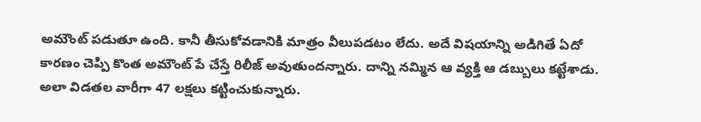అమౌంట్‌ పడుతూ ఉంది. కానీ తీసుకోవడానికి మాత్రం వీలుపడటం లేదు. అదే విషయాన్ని అడిగితే ఏదో కారణం చెప్పి కొంత అమౌంట్‌ పే చేస్తే రిలీజ్ అవుతుందన్నారు. దాన్ని నమ్మిన ఆ వ్యక్తి ఆ డబ్బులు కట్టేశాడు. అలా విడతల వారీగా 47 లక్షలు కట్టించుకున్నారు.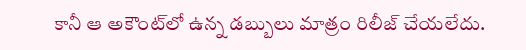కానీ ఆ అకౌంట్‌లో ఉన్న డబ్బులు మాత్రం రిలీజ్ చేయలేదు.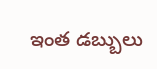ఇంత డబ్బులు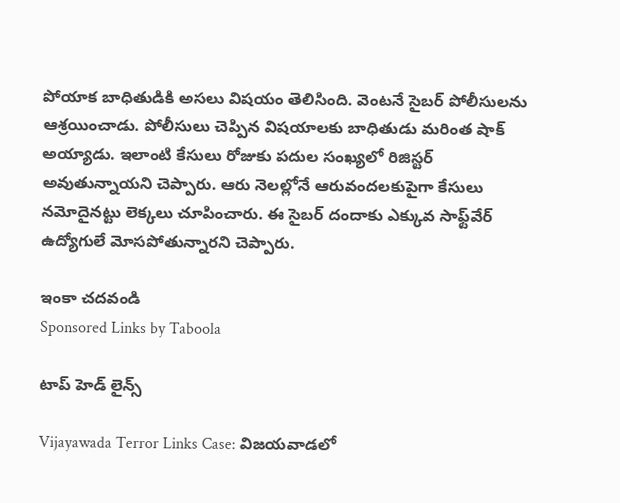పోయాక బాధితుడికి అసలు విషయం తెలిసింది. వెంటనే సైబర్ పోలీసులను ఆశ్రయించాడు. పోలీసులు చెప్పిన విషయాలకు బాధితుడు మరింత షాక్ అయ్యాడు. ఇలాంటి కేసులు రోజుకు పదుల సంఖ్యలో రిజిస్టర్ అవుతున్నాయని చెప్పారు. ఆరు నెలల్లోనే ఆరువందలకుపైగా కేసులు నమోదైనట్టు లెక్కలు చూపించారు. ఈ సైబర్ దందాకు ఎక్కువ సాఫ్ట్‌వేర్‌ ఉద్యోగులే మోసపోతున్నారని చెప్పారు.

ఇంకా చదవండి
Sponsored Links by Taboola

టాప్ హెడ్ లైన్స్

Vijayawada Terror Links Case: విజయవాడలో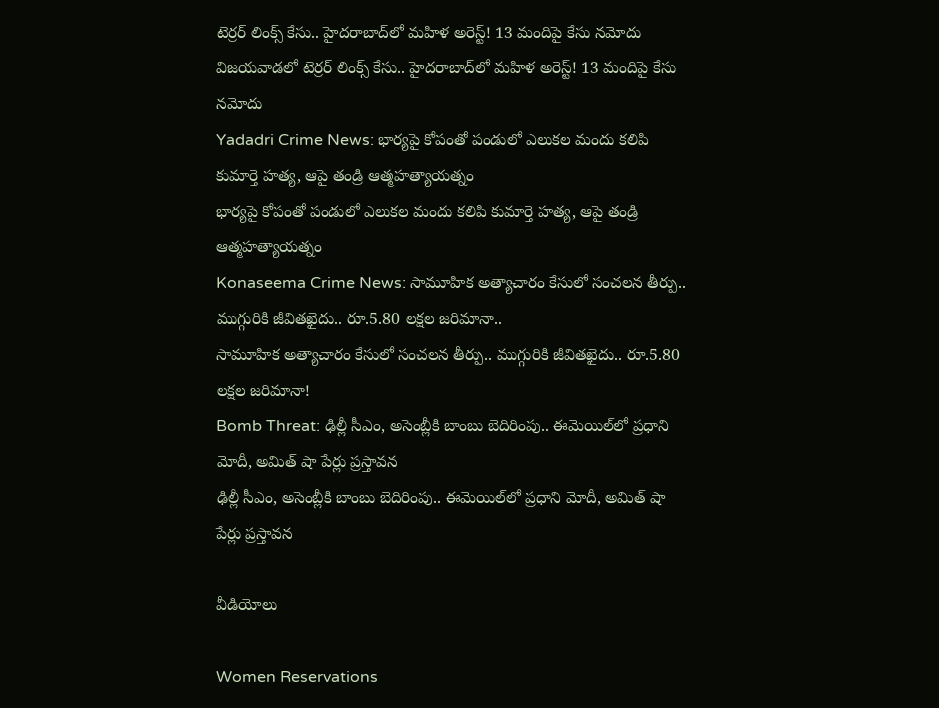టెర్రర్ లింక్స్ కేసు.. హైదరాబాద్‌లో మహిళ అరెస్ట్! 13 మందిపై కేసు నమోదు
విజయవాడలో టెర్రర్ లింక్స్ కేసు.. హైదరాబాద్‌లో మహిళ అరెస్ట్! 13 మందిపై కేసు నమోదు
Yadadri Crime News: భార్యపై కోపంతో పండులో ఎలుకల మందు కలిపి కుమార్తె హత్య, ఆపై తండ్రి ఆత్మహత్యాయత్నం
భార్యపై కోపంతో పండులో ఎలుకల మందు కలిపి కుమార్తె హత్య, ఆపై తండ్రి ఆత్మహత్యాయత్నం
Konaseema Crime News: సామూహిక అత్యాచారం కేసులో సంచ‌ల‌న తీర్పు.. ముగ్గురికి జీవిత‌ఖైదు.. రూ.5.80 ల‌క్ష‌ల జ‌రిమానా..
సామూహిక అత్యాచారం కేసులో సంచ‌ల‌న తీర్పు.. ముగ్గురికి జీవిత‌ఖైదు.. రూ.5.80 ల‌క్ష‌ల జ‌రిమానా!
Bomb Threat: ఢిల్లీ సీఎం, అసెంబ్లీకి బాంబు బెదిరింపు.. ఈమెయిల్‌లో ప్రధాని మోదీ, అమిత్ షా పేర్లు ప్రస్తావన
ఢిల్లీ సీఎం, అసెంబ్లీకి బాంబు బెదిరింపు.. ఈమెయిల్‌లో ప్రధాని మోదీ, అమిత్ షా పేర్లు ప్రస్తావన

వీడియోలు

Women Reservations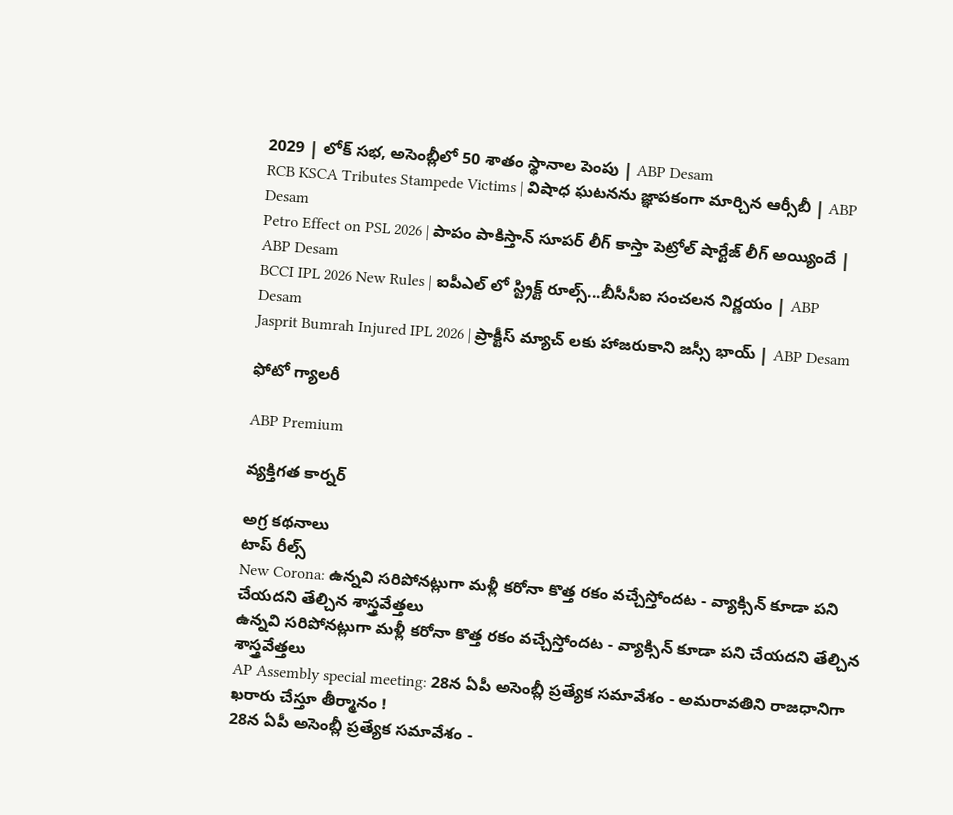2029 | లోక్ సభ, అసెంబ్లీలో 50 శాతం స్థానాల పెంపు | ABP Desam
RCB KSCA Tributes Stampede Victims | విషాధ ఘటనను జ్ఞాపకంగా మార్చిన ఆర్సీబీ | ABP Desam
Petro Effect on PSL 2026 | పాపం పాకిస్తాన్ సూపర్ లీగ్ కాస్తా పెట్రోల్ షార్టేజ్ లీగ్ అయ్యిందే | ABP Desam
BCCI IPL 2026 New Rules | ఐపీఎల్ లో స్ట్రిక్ట్ రూల్స్...బీసీసీఐ సంచలన నిర్ణయం | ABP Desam
Jasprit Bumrah Injured IPL 2026 | ప్రాక్టీస్ మ్యాచ్ లకు హాజరుకాని జస్సీ భాయ్ | ABP Desam

ఫోటో గ్యాలరీ

ABP Premium

వ్యక్తిగత కార్నర్

అగ్ర కథనాలు
టాప్ రీల్స్
New Corona: ఉన్నవి సరిపోనట్లుగా మళ్లీ కరోనా కొత్త రకం వచ్చేస్తోందట - వ్యాక్సిన్ కూడా పని చేయదని తేల్చిన శాస్త్రవేత్తలు
ఉన్నవి సరిపోనట్లుగా మళ్లీ కరోనా కొత్త రకం వచ్చేస్తోందట - వ్యాక్సిన్ కూడా పని చేయదని తేల్చిన శాస్త్రవేత్తలు
AP Assembly special meeting: 28న ఏపీ అసెంబ్లీ ప్రత్యేక సమావేశం - అమరావతిని రాజధానిగా ఖరారు చేస్తూ తీర్మానం !
28న ఏపీ అసెంబ్లీ ప్రత్యేక సమావేశం -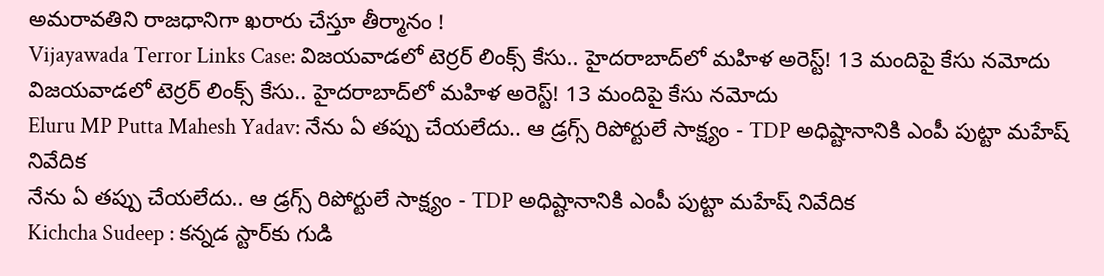అమరావతిని రాజధానిగా ఖరారు చేస్తూ తీర్మానం !
Vijayawada Terror Links Case: విజయవాడలో టెర్రర్ లింక్స్ కేసు.. హైదరాబాద్‌లో మహిళ అరెస్ట్! 13 మందిపై కేసు నమోదు
విజయవాడలో టెర్రర్ లింక్స్ కేసు.. హైదరాబాద్‌లో మహిళ అరెస్ట్! 13 మందిపై కేసు నమోదు
Eluru MP Putta Mahesh Yadav: నేను ఏ తప్పు చేయలేదు.. ఆ డ్రగ్స్ రిపోర్టులే సాక్ష్యం - TDP అధిష్టానానికి ఎంపీ పుట్టా మహేష్ నివేదిక
నేను ఏ తప్పు చేయలేదు.. ఆ డ్రగ్స్ రిపోర్టులే సాక్ష్యం - TDP అధిష్టానానికి ఎంపీ పుట్టా మహేష్ నివేదిక
Kichcha Sudeep : కన్నడ స్టార్‌కు గుడి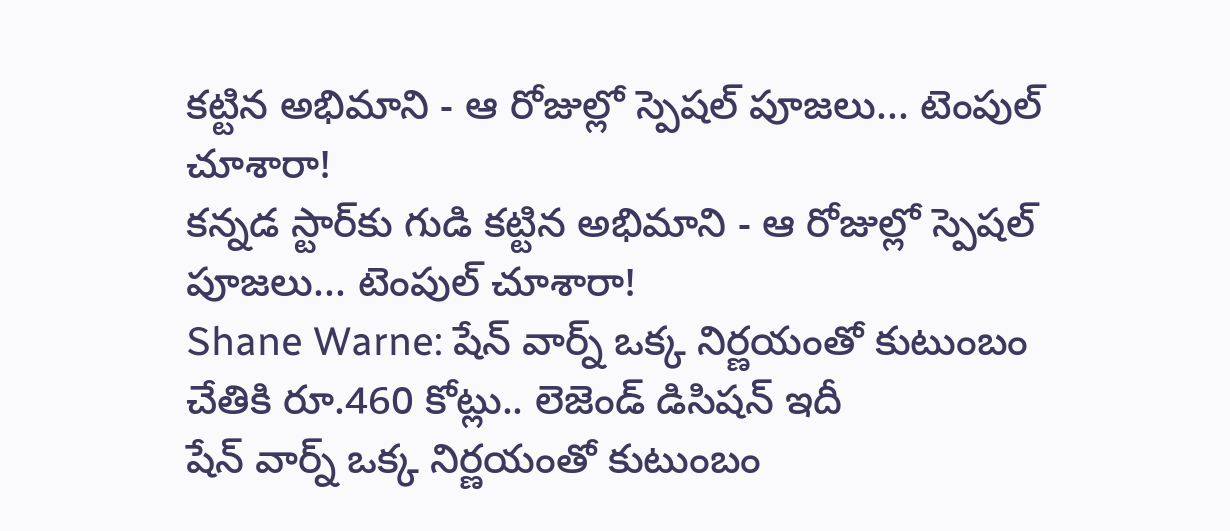కట్టిన అభిమాని - ఆ రోజుల్లో స్పెషల్ పూజలు... టెంపుల్ చూశారా!
కన్నడ స్టార్‌కు గుడి కట్టిన అభిమాని - ఆ రోజుల్లో స్పెషల్ పూజలు... టెంపుల్ చూశారా!
Shane Warne: షేన్ వార్న్ ఒక్క నిర్ణయంతో కుటుంబం చేతికి రూ.460 కోట్లు.. లెజెండ్ డిసిషన్ ఇదీ
షేన్ వార్న్ ఒక్క నిర్ణయంతో కుటుంబం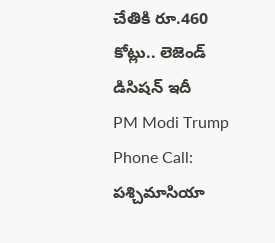చేతికి రూ.460 కోట్లు.. లెజెండ్ డిసిషన్ ఇదీ
PM Modi Trump Phone Call: పశ్చిమాసియా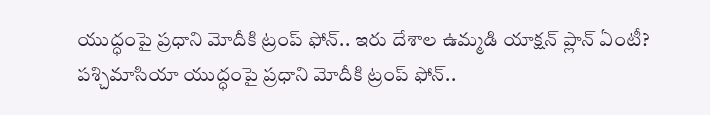యుద్ధంపై ప్రధాని మోదీకి ట్రంప్ ఫోన్.. ఇరు దేశాల ఉమ్మడి యాక్షన్ ప్లాన్ ఏంటీ?
పశ్చిమాసియా యుద్ధంపై ప్రధాని మోదీకి ట్రంప్ ఫోన్..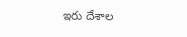ఇరు దేశాల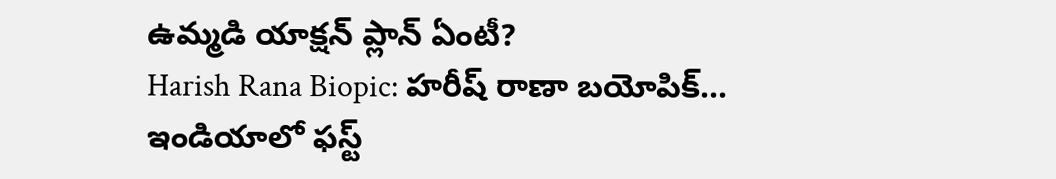ఉమ్మడి యాక్షన్ ప్లాన్ ఏంటీ?
Harish Rana Biopic: హరీష్ రాణా బయోపిక్... ఇండియాలో ఫస్ట్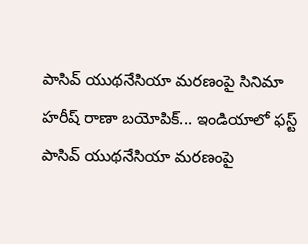పాసివ్‌ యుథనేసియా మరణంపై సినిమా
హరీష్ రాణా బయోపిక్... ఇండియాలో ఫస్ట్ పాసివ్‌ యుథనేసియా మరణంపై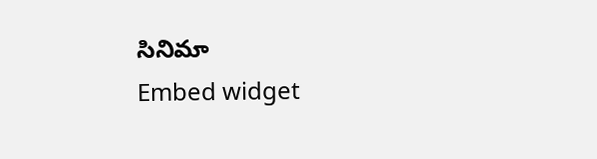సినిమా
Embed widget